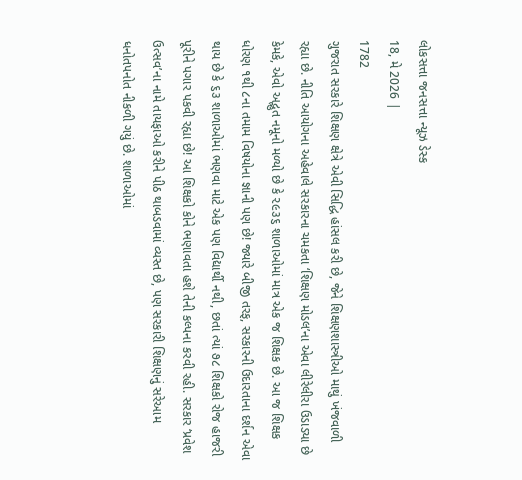લોકસત્તા જનસત્તા ન્યૂઝ ડેસ્ક
18, મે 2026 |
1782
ગુજરાત સરકારે શિક્ષણ ક્ષેત્રે એવી સિદ્ધિ હાંસલ કરી છે, જેને શિક્ષણશાસ્ત્રીઓ માથું ખંજવાળી રહ્યા છે. નીતિ આયોગના અહેવાલે સરકારના ચમકતા ‘શિક્ષણ મોડલ’ના એવા લીરેલીરા ઉડાડ્યા છે કેમકે, એવો અદ્ભુત નમૂનો મળ્યો છે કે ૨૯૩૬ શાળાઓમાં માત્ર એક જ શિક્ષક છે. આ જ શિક્ષક ધોરણ ૧થી ૮ના તમામ વિષયોના જ્ઞાની પણ છે! જ્યારે બીજી તરફ, સરકારની ઉદારતાના દર્શન એવા થાય છે કે ૬૩ શાળાઓમાં ભણવા માટે એક પણ વિદ્યાર્થી નથી, છતાં ત્યાં ૭૮ શિક્ષકો રોજ હાજરી પૂરીને પગાર પકવી રહ્યા છે! આ શિક્ષકો કોને ભણાવતા હશે તેની કલ્પના કરવી રહી. સરકાર ‘પ્રવેશ ઉત્સવ’ના નામે તાયફાઓ કરીને પીઠ થાબડવામાં વ્યસ્ત છે, પણ સરકારી શિક્ષણનું સરેઆમ ધનોતપનોત નીકળી ગયું છે. શાળાઓમાં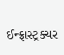ઈન્ફ્રાસ્ટ્રક્ચર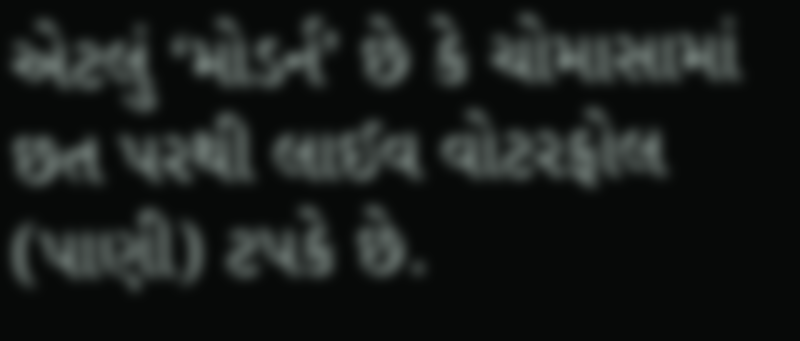એટલું ‘મોડર્ન’ છે કે ચોમાસામાં છત પરથી લાઈવ વોટરફોલ (પાણી) ટપકે છે.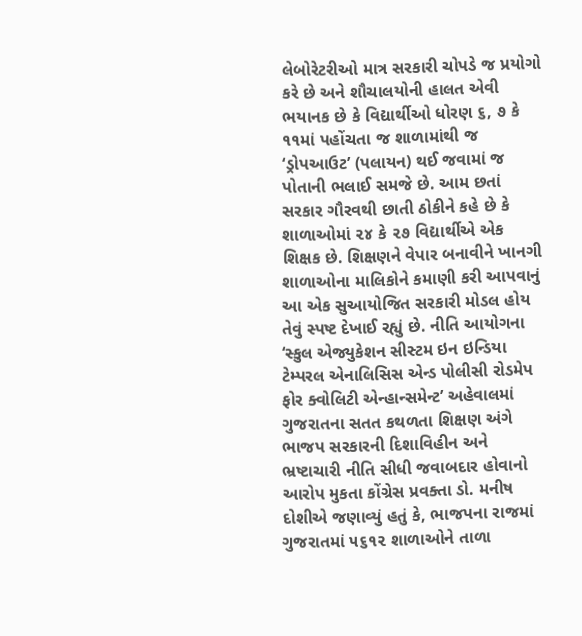લેબોરેટરીઓ માત્ર સરકારી ચોપડે જ પ્રયોગો કરે છે અને શૌચાલયોની હાલત એવી ભયાનક છે કે વિદ્યાર્થીઓ ધોરણ ૬, ૭ કે ૧૧માં પહોંચતા જ શાળામાંથી જ ‘ડ્રોપઆઉટ’ (પલાયન) થઈ જવામાં જ પોતાની ભલાઈ સમજે છે. આમ છતાં સરકાર ગૌરવથી છાતી ઠોકીને કહે છે કે શાળાઓમાં ૨૪ કે ૨૭ વિદ્યાર્થીએ એક શિક્ષક છે. શિક્ષણને વેપાર બનાવીને ખાનગી શાળાઓના માલિકોને કમાણી કરી આપવાનું આ એક સુઆયોજિત સરકારી મોડલ હોય તેવું સ્પષ્ટ દેખાઈ રહ્યું છે. નીતિ આયોગના ‘સ્કુલ એજ્યુકેશન સીસ્ટમ ઇન ઇન્ડિયા ટેમ્પરલ એનાલિસિસ એન્ડ પોલીસી રોડમેપ ફોર ક્વોલિટી એન્હાન્સમેન્ટ’ અહેવાલમાં ગુજરાતના સતત કથળતા શિક્ષણ અંગે ભાજપ સરકારની દિશાવિહીન અને ભ્રષ્ટાચારી નીતિ સીધી જવાબદાર હોવાનો આરોપ મુકતા કોંગ્રેસ પ્રવક્તા ડો. મનીષ દોશીએ જણાવ્યું હતું કે, ભાજપના રાજમાં ગુજરાતમાં ૫૬૧૨ શાળાઓને તાળા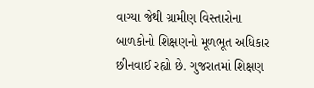વાગ્યા જેથી ગ્રામીણ વિસ્તારોના બાળકોનો શિક્ષણનો મૂળભૂત અધિકાર છીનવાઈ રહ્યો છે. ગુજરાતમાં શિક્ષણ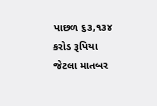પાછળ ૬૩,૧૩૪ કરોડ રૂપિયા જેટલા માતબર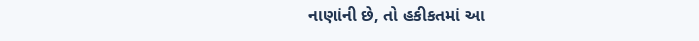નાણાંની છે, તો હકીકતમાં આ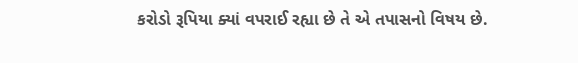કરોડો રૂપિયા ક્યાં વપરાઈ રહ્યા છે તે એ તપાસનો વિષય છે.